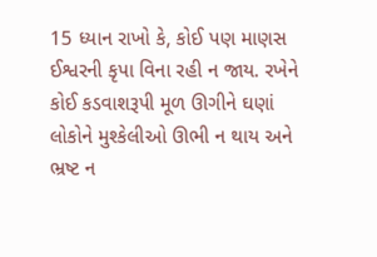15 ધ્યાન રાખો કે, કોઈ પણ માણસ ઈશ્વરની કૃપા વિના રહી ન જાય. રખેને કોઈ કડવાશરૂપી મૂળ ઊગીને ઘણાં લોકોને મુશ્કેલીઓ ઊભી ન થાય અને ભ્રષ્ટ ન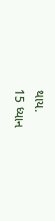થાય.
15 ધ્યાન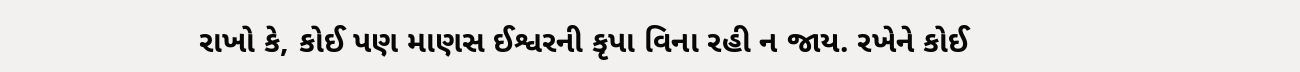રાખો કે, કોઈ પણ માણસ ઈશ્વરની કૃપા વિના રહી ન જાય. રખેને કોઈ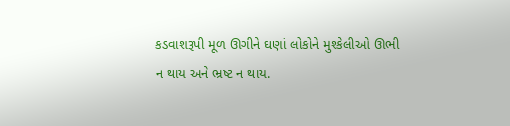કડવાશરૂપી મૂળ ઊગીને ઘણાં લોકોને મુશ્કેલીઓ ઊભી ન થાય અને ભ્રષ્ટ ન થાય.